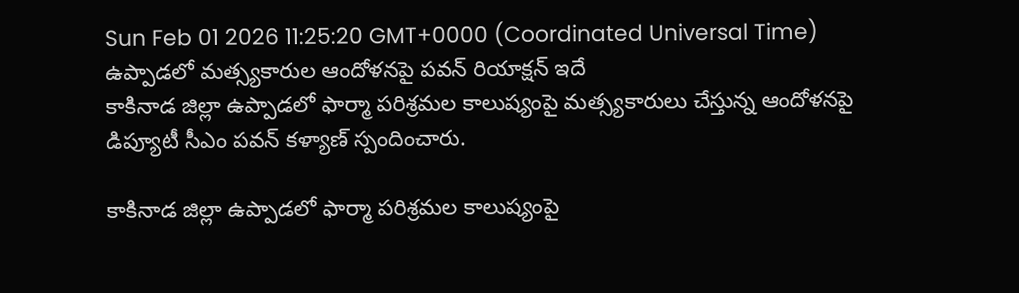Sun Feb 01 2026 11:25:20 GMT+0000 (Coordinated Universal Time)
ఉప్పాడలో మత్స్యకారుల ఆందోళనపై పవన్ రియాక్షన్ ఇదే
కాకినాడ జిల్లా ఉప్పాడలో ఫార్మా పరిశ్రమల కాలుష్యంపై మత్స్యకారులు చేస్తున్న ఆందోళనపై డిప్యూటీ సీఎం పవన్ కళ్యాణ్ స్పందించారు.

కాకినాడ జిల్లా ఉప్పాడలో ఫార్మా పరిశ్రమల కాలుష్యంపై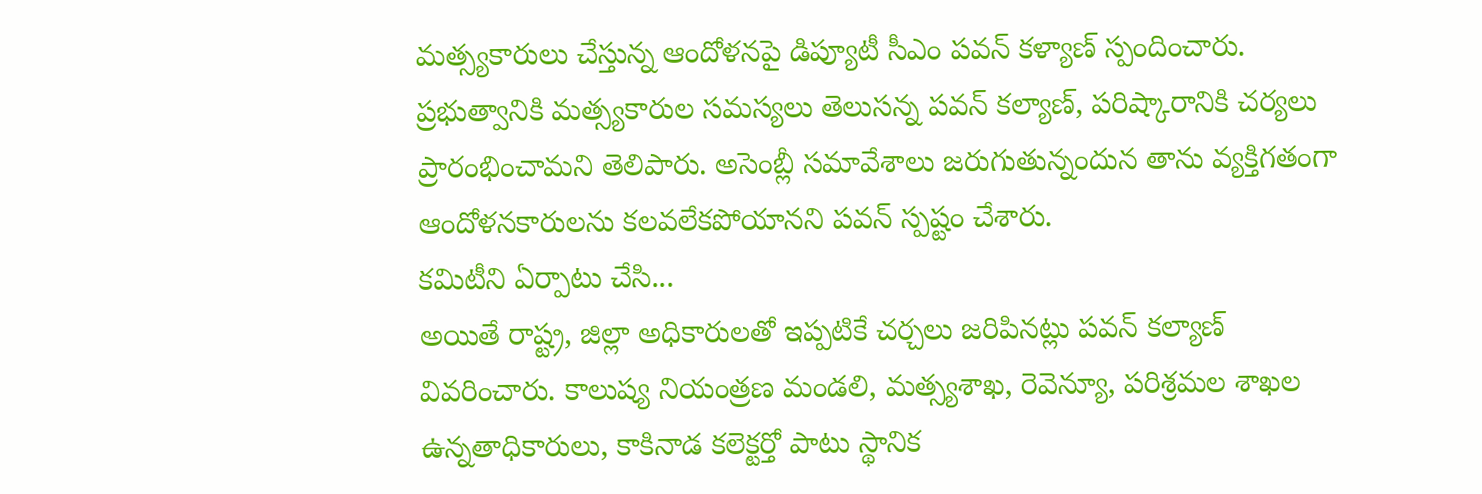మత్స్యకారులు చేస్తున్న ఆందోళనపై డిప్యూటీ సీఎం పవన్ కళ్యాణ్ స్పందించారు. ప్రభుత్వానికి మత్స్యకారుల సమస్యలు తెలుసన్న పవన్ కల్యాణ్, పరిష్కారానికి చర్యలు ప్రారంభించామని తెలిపారు. అసెంబ్లీ సమావేశాలు జరుగుతున్నందున తాను వ్యక్తిగతంగా ఆందోళనకారులను కలవలేకపోయానని పవన్ స్పష్టం చేశారు.
కమిటీని ఏర్పాటు చేసి...
అయితే రాష్ట్ర, జిల్లా అధికారులతో ఇప్పటికే చర్చలు జరిపినట్లు పవన్ కల్యాణ్ వివరించారు. కాలుష్య నియంత్రణ మండలి, మత్స్యశాఖ, రెవెన్యూ, పరిశ్రమల శాఖల ఉన్నతాధికారులు, కాకినాడ కలెక్టర్తో పాటు స్థానిక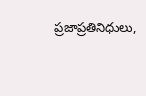ప్రజాప్రతినిధులు,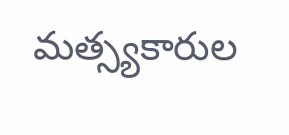మత్స్యకారుల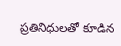ప్రతినిధులతో కూడిన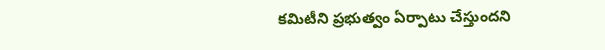కమిటీని ప్రభుత్వం ఏర్పాటు చేస్తుందని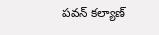పవన్ కల్యాణ్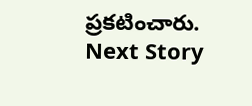ప్రకటించారు.
Next Story